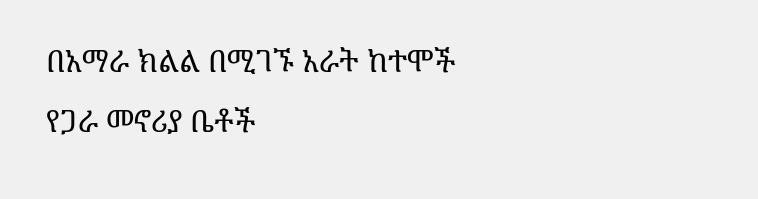በአማራ ክልል በሚገኙ አራት ከተሞች የጋራ መኖሪያ ቤቶች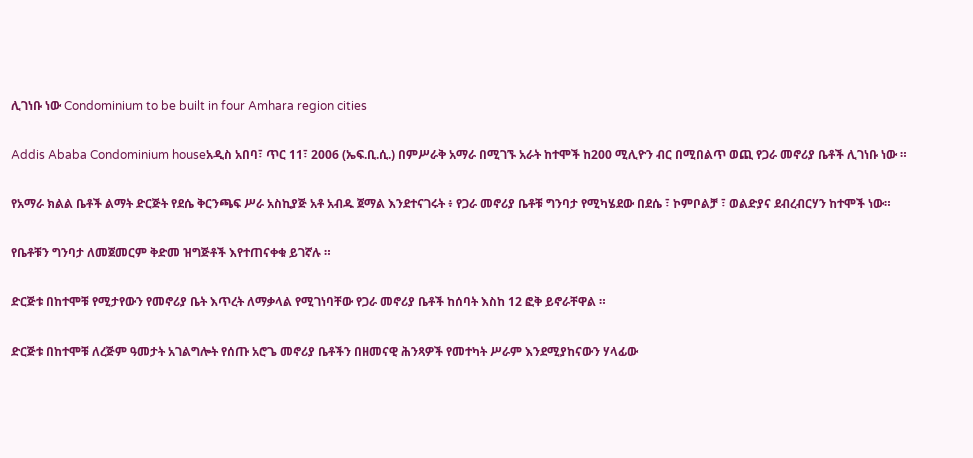ሊገነቡ ነው Condominium to be built in four Amhara region cities

Addis Ababa Condominium houseአዲስ አበባ፣ ጥር 11፣ 2006 (ኤፍ.ቢ.ሲ.) በምሥራቅ አማራ በሚገኙ አራት ከተሞች ከ200 ሚሊዮን ብር በሚበልጥ ወጪ የጋራ መኖሪያ ቤቶች ሊገነቡ ነው ።

የአማራ ክልል ቤቶች ልማት ድርጅት የደሴ ቅርንጫፍ ሥራ አስኪያጅ አቶ አብዱ ጀማል እንደተናገሩት ፥ የጋራ መኖሪያ ቤቶቹ ግንባታ የሚካሄደው በደሴ ፣ ኮምቦልቻ ፣ ወልድያና ደብረብርሃን ከተሞች ነው።

የቤቶቹን ግንባታ ለመጀመርም ቅድመ ዝግጅቶች እየተጠናቀቁ ይገኛሉ ።

ድርጅቱ በከተሞቹ የሚታየውን የመኖሪያ ቤት እጥረት ለማቃላል የሚገነባቸው የጋራ መኖሪያ ቤቶች ከሰባት እስከ 12 ፎቅ ይኖራቸዋል ።

ድርጅቱ በከተሞቹ ለረጅም ዓመታት አገልግሎት የሰጡ አሮጌ መኖሪያ ቤቶችን በዘመናዊ ሕንጻዎች የመተካት ሥራም እንደሚያከናውን ሃላፊው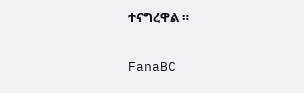ተናግረዋል ።

FanaBC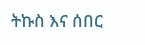ትኩስ እና ሰበር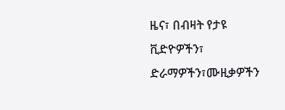ዜና፣ በብዛት የታዩ ቪድዮዎችን፣ ድራማዎችን፣ሙዚቃዎችን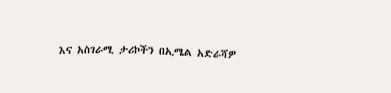እና አስገራሚ ታሪኮችን በኢሜል አድራሻዎ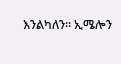እንልካለን። ኢሜሎን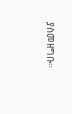ያስመዘግቡ።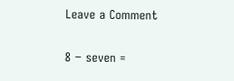Leave a Comment


8 − seven =